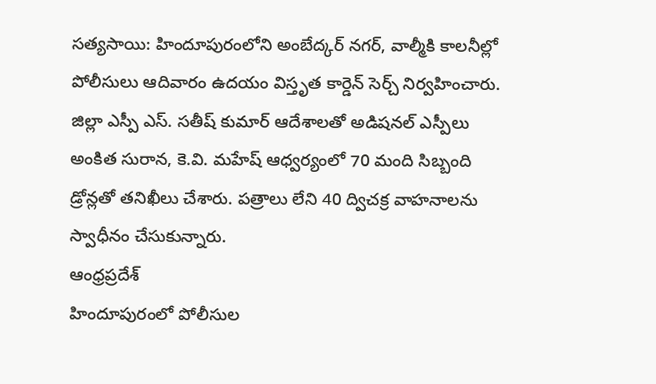సత్యసాయి: హిందూపురంలోని అంబేద్కర్ నగర్, వాల్మీకి కాలనీల్లో పోలీసులు ఆదివారం ఉదయం విస్తృత కార్డెన్ సెర్చ్ నిర్వహించారు. జిల్లా ఎస్పీ ఎస్. సతీష్ కుమార్ ఆదేశాలతో అడిషనల్ ఎస్పీలు అంకిత సురాన, కె.వి. మహేష్ ఆధ్వర్యంలో 70 మంది సిబ్బంది డ్రోన్లతో తనిఖీలు చేశారు. పత్రాలు లేని 40 ద్విచక్ర వాహనాలను స్వాధీనం చేసుకున్నారు.
ఆంధ్రప్రదేశ్
హిందూపురంలో పోలీసుల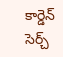కార్డెన్ సెర్చ్